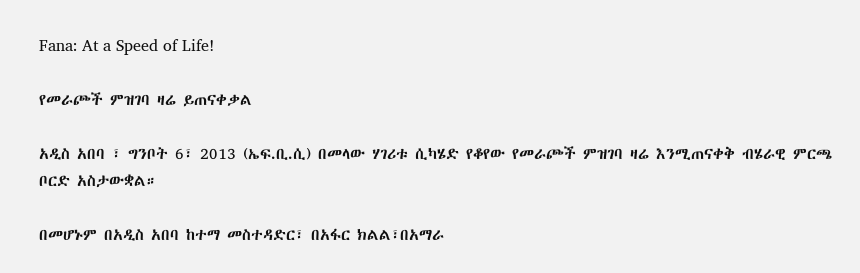Fana: At a Speed of Life!

የመራጮች ምዝገባ ዛሬ ይጠናቀቃል

አዲስ አበባ ፣ ግንቦት 6፣ 2013 (ኤፍ.ቢ.ሲ) በመላው ሃገሪቱ ሲካሄድ የቆየው የመራጮች ምዝገባ ዛሬ እንሚጠናቀቅ ብሄራዊ ምርጫ ቦርድ አስታውቋል።

በመሆኑም በአዲስ አበባ ከተማ መስተዳድር፣ በአፋር ክልል፣በአማራ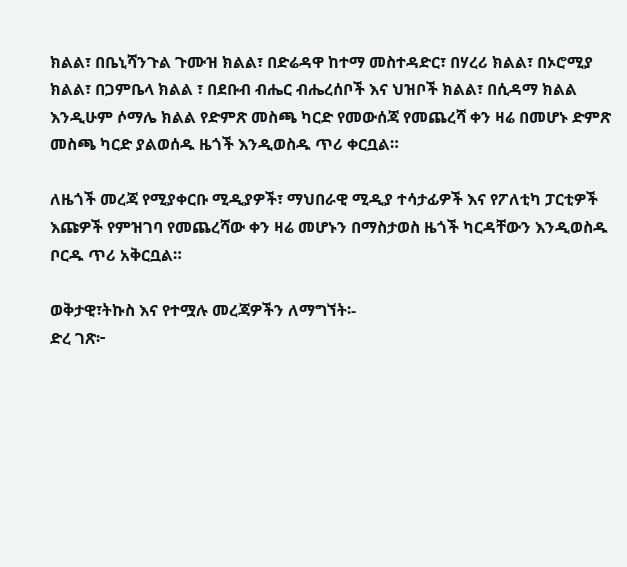ክልል፣ በቤኒሻንጉል ጉሙዝ ክልል፣ በድሬዳዋ ከተማ መስተዳድር፣ በሃረሪ ክልል፣ በኦሮሚያ ክልል፣ በጋምቤላ ክልል ፣ በደቡብ ብሔር ብሔረሰቦች እና ህዝቦች ክልል፣ በሲዳማ ክልል እንዲሁም ሶማሌ ክልል የድምጽ መስጫ ካርድ የመውሰጃ የመጨረሻ ቀን ዛሬ በመሆኑ ድምጽ መስጫ ካርድ ያልወሰዱ ዜጎች እንዲወስዱ ጥሪ ቀርቧል።

ለዜጎች መረጃ የሚያቀርቡ ሚዲያዎች፣ ማህበራዊ ሚዲያ ተሳታፊዎች እና የፖለቲካ ፓርቲዎች እጩዎች የምዝገባ የመጨረሻው ቀን ዛሬ መሆኑን በማስታወስ ዜጎች ካርዳቸውን እንዲወስዱ ቦርዱ ጥሪ አቅርቧል።

ወቅታዊ፣ትኩስ እና የተሟሉ መረጃዎችን ለማግኘት፡-
ድረ ገጽ፦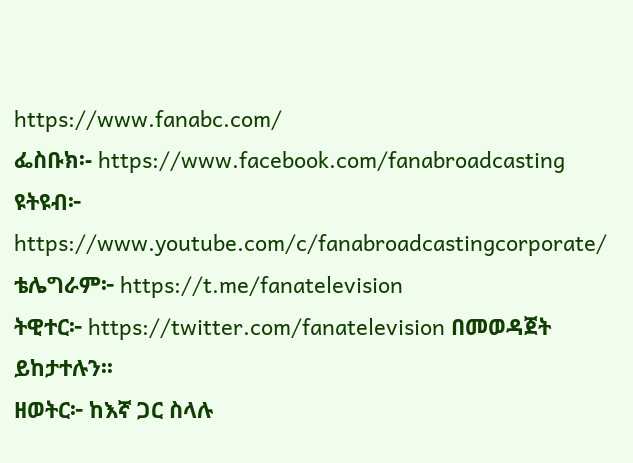https://www.fanabc.com/
ፌስቡክ፡- https://www.facebook.com/fanabroadcasting
ዩትዩብ፦ https://www.youtube.com/c/fanabroadcastingcorporate/
ቴሌግራም፦ https://t.me/fanatelevision
ትዊተር፦ https://twitter.com/fanatelevision በመወዳጀት ይከታተሉን፡፡
ዘወትር፦ ከእኛ ጋር ስላሉ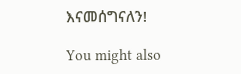እናመሰግናለን!

You might also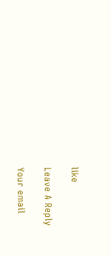like

Leave A Reply

Your email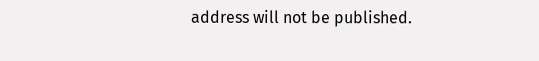address will not be published.